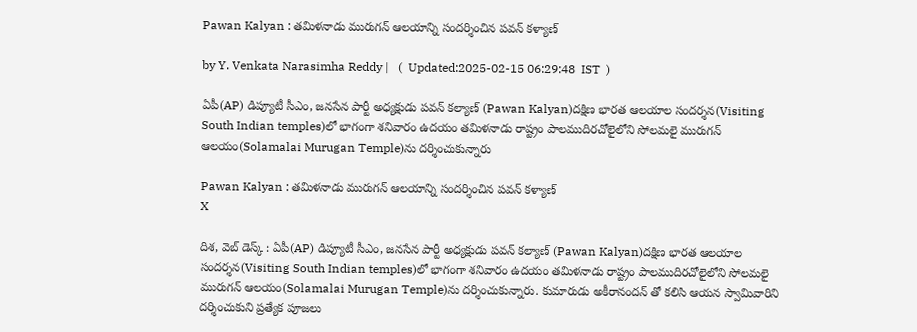Pawan Kalyan : తమిళనాడు మురుగన్ ఆలయాన్ని సందర్శించిన పవన్ కళ్యాణ్

by Y. Venkata Narasimha Reddy |   (  Updated:2025-02-15 06:29:48  IST  )

ఏపీ(AP) డిప్యూటీ సీఎం, జనసేన పార్టీ అధ్యక్షుడు పవన్ కల్యాణ్ (Pawan Kalyan)దక్షిణ భారత ఆలయాల సందర్శన(Visiting South Indian temples)లో భాగంగా శనివారం ఉదయం తమిళనాడు రాష్ట్రం పాలముదిరచోలైలోని సోలమలై మురుగన్ ఆలయం(Solamalai Murugan Temple)ను దర్శించుకున్నారు

Pawan Kalyan : తమిళనాడు మురుగన్ ఆలయాన్ని సందర్శించిన పవన్ కళ్యాణ్
X

దిశ, వెబ్ డెస్క్ : ఏపీ(AP) డిప్యూటీ సీఎం, జనసేన పార్టీ అధ్యక్షుడు పవన్ కల్యాణ్ (Pawan Kalyan)దక్షిణ భారత ఆలయాల సందర్శన(Visiting South Indian temples)లో భాగంగా శనివారం ఉదయం తమిళనాడు రాష్ట్రం పాలముదిరచోలైలోని సోలమలై మురుగన్ ఆలయం(Solamalai Murugan Temple)ను దర్శించుకున్నారు. కుమారుడు అకీరానందన్ తో కలిసి ఆయన స్వామివారిని దర్శించుకుని ప్రత్యేక పూజలు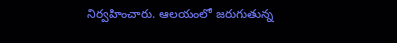నిర్వహించారు. ఆలయంలో జరుగుతున్న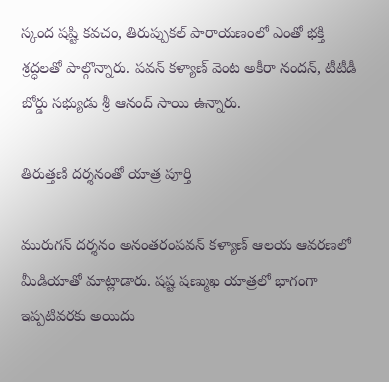స్కంద షష్టి కవచం, తిరుప్పుకల్ పారాయణంలో ఎంతో భక్తి శ్రద్ధలతో పాల్గొన్నారు. పవన్ కళ్యాణ్ వెంట అకీరా నందన్, టీటీడీ బోర్డు సభ్యుడు శ్రీ ఆనంద్ సాయి ఉన్నారు.

తిరుత్తణి దర్శనంతో యాత్ర పూర్తి

మురుగన్ దర్శనం అనంతరంపవన్ కళ్యాణ్ ఆలయ ఆవరణలో మీడియాతో మాట్లాడారు. షష్ట షణ్ముఖ యాత్రలో భాగంగా ఇప్పటివరకు అయిదు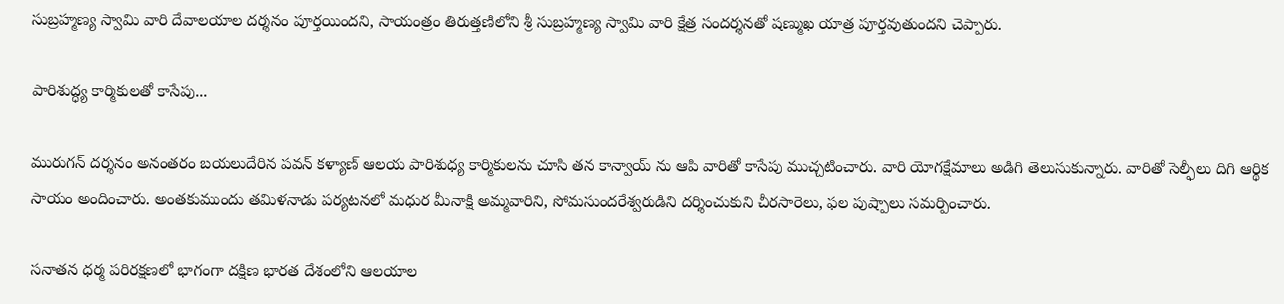సుబ్రహ్మణ్య స్వామి వారి దేవాలయాల దర్శనం పూర్తయిందని, సాయంత్రం తిరుత్తణిలోని శ్రీ సుబ్రహ్మణ్య స్వామి వారి క్షేత్ర సందర్శనతో షణ్ముఖ యాత్ర పూర్తవుతుందని చెప్పారు.

పారిశుద్ధ్య కార్మికులతో కాసేపు...

మురుగన్ దర్శనం అనంతరం బయలుదేరిన పవన్ కళ్యాణ్ ఆలయ పారిశుధ్య కార్మికులను చూసి తన కాన్వాయ్ ను ఆపి వారితో కాసేపు ముచ్చటించారు. వారి యోగక్షేమాలు అడిగి తెలుసుకున్నారు. వారితో సెల్ఫీలు దిగి ఆర్థిక సాయం అందించారు. అంతకుముందు తమిళనాడు పర్యటనలో మధుర మీనాక్షి అమ్మవారిని, సోమసుందరేశ్వరుడిని దర్శించుకుని చీరసారెలు, ఫల పుష్పాలు సమర్పించారు.

సనాతన ధర్మ పరిరక్షణలో భాగంగా దక్షిణ భారత దేశంలోని ఆలయాల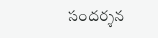సందర్శన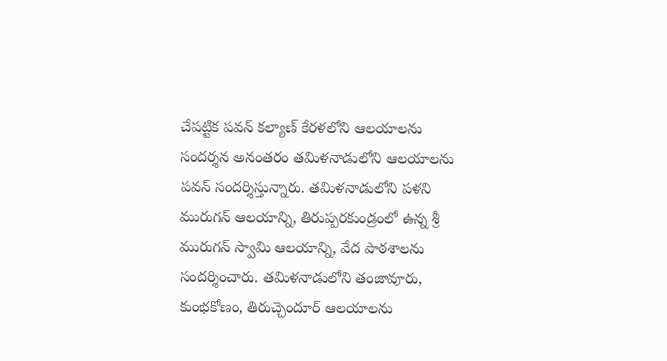చేపట్టిక పవన్ కల్యాణ్ కేరళలోని ఆలయాలను సందర్శన అనంతరం తమిళనాడులోని ఆలయాలను పవన్ సందర్శిస్తున్నారు. తమిళనాడులోని పళని మురుగన్ ఆలయాన్ని, తిరుప్పరకుండ్రంలో ఉన్న శ్రీ మురుగన్ స్వామి ఆలయాన్ని, వేద పాఠశాలను సందర్శించారు. తమిళనాడులోని తంజావూరు, కుంభకోణం, తిరుచ్చెందూర్‌ ఆలయాలను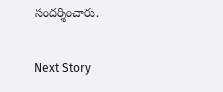సందర్శించారు.

Next Story